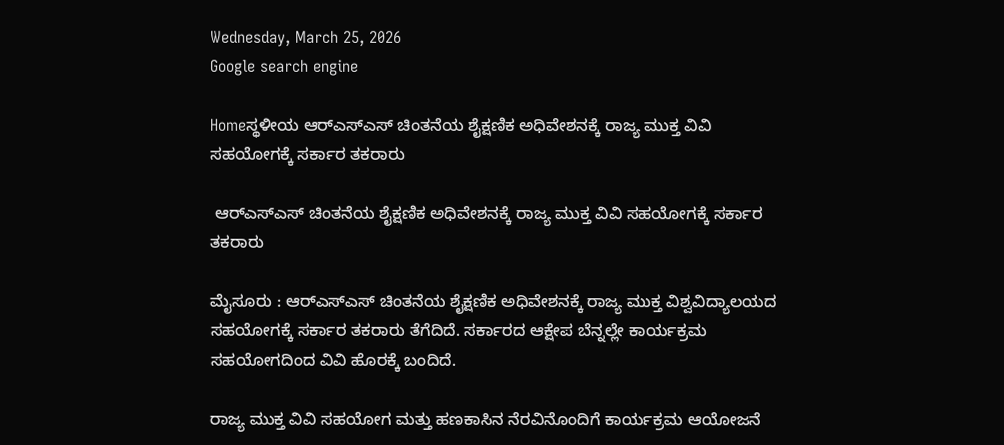Wednesday, March 25, 2026
Google search engine

Homeಸ್ಥಳೀಯ ಆರ್‌ಎಸ್‌ಎಸ್ ಚಿಂತನೆಯ ಶೈಕ್ಷಣಿಕ ಅಧಿವೇಶನಕ್ಕೆ ರಾಜ್ಯ ಮುಕ್ತ ವಿವಿ ಸಹಯೋಗಕ್ಕೆ ಸರ್ಕಾರ ತಕರಾರು

 ಆರ್‌ಎಸ್‌ಎಸ್ ಚಿಂತನೆಯ ಶೈಕ್ಷಣಿಕ ಅಧಿವೇಶನಕ್ಕೆ ರಾಜ್ಯ ಮುಕ್ತ ವಿವಿ ಸಹಯೋಗಕ್ಕೆ ಸರ್ಕಾರ ತಕರಾರು

ಮೈಸೂರು : ಆರ್‌ಎಸ್‌ಎಸ್ ಚಿಂತನೆಯ ಶೈಕ್ಷಣಿಕ ಅಧಿವೇಶನಕ್ಕೆ ರಾಜ್ಯ ಮುಕ್ತ ವಿಶ್ವವಿದ್ಯಾಲಯದ ಸಹಯೋಗಕ್ಕೆ ಸರ್ಕಾರ ತಕರಾರು ತೆಗೆದಿದೆ. ಸರ್ಕಾರದ ಆಕ್ಷೇಪ ಬೆನ್ನಲ್ಲೇ ಕಾರ್ಯಕ್ರಮ ಸಹಯೋಗದಿಂದ ವಿವಿ ಹೊರಕ್ಕೆ ಬಂದಿದೆ.

ರಾಜ್ಯ ಮುಕ್ತ ವಿವಿ ಸಹಯೋಗ ಮತ್ತು ಹಣಕಾಸಿನ ನೆರವಿನೊಂದಿಗೆ ಕಾರ್ಯಕ್ರಮ ಆಯೋಜನೆ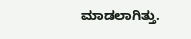ಮಾಡಲಾಗಿತ್ತು.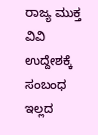ರಾಜ್ಯ ಮುಕ್ತ ವಿವಿ ಉದ್ದೇಶಕ್ಕೆ ಸಂಬಂಧ ಇಲ್ಲದ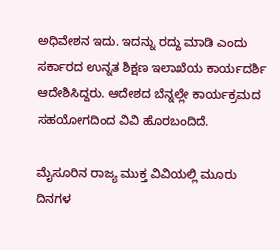ಅಧಿವೇಶನ ಇದು. ಇದನ್ನು ರದ್ದು ಮಾಡಿ ಎಂದು ಸರ್ಕಾರದ ಉನ್ನತ ಶಿಕ್ಷಣ ಇಲಾಖೆಯ ಕಾರ್ಯದರ್ಶಿ ಆದೇಶಿಸಿದ್ದರು. ಆದೇಶದ ಬೆನ್ನಲ್ಲೇ ಕಾರ್ಯಕ್ರಮದ ಸಹಯೋಗದಿಂದ ವಿವಿ ಹೊರಬಂದಿದೆ.

ಮೈಸೂರಿನ ರಾಜ್ಯ ಮುಕ್ತ ವಿವಿಯಲ್ಲಿ ಮೂರು ದಿನಗಳ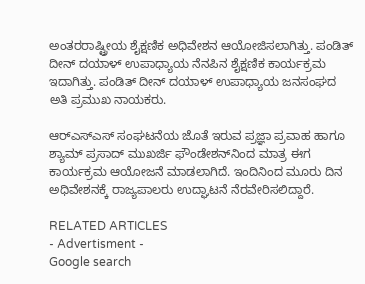ಅಂತರರಾಷ್ಟ್ರೀಯ ಶೈಕ್ಷಣಿಕ ಅಧಿವೇಶನ ಆಯೋಜಿಸಲಾಗಿತ್ತು. ಪಂಡಿತ್ ದೀನ್ ದಯಾಳ್ ಉಪಾಧ್ಯಾಯ ನೆನಪಿನ ಶೈಕ್ಷಣಿಕ ಕಾರ್ಯಕ್ರಮ ಇದಾಗಿತ್ತು. ಪಂಡಿತ್ ದೀನ್ ದಯಾಳ್ ಉಪಾಧ್ಯಾಯ ಜನಸಂಘದ ಅತಿ ಪ್ರಮುಖ ನಾಯಕರು.

ಆರ್‌ಎಸ್‌ಎಸ್ ಸಂಘಟನೆಯ ಜೊತೆ ಇರುವ ಪ್ರಜ್ಞಾ ಪ್ರವಾಹ ಹಾಗೂ ಶ್ಯಾಮ್ ಪ್ರಸಾದ್ ಮುಖರ್ಜಿ ಫೌಂಡೇಶನ್‌ನಿಂದ ಮಾತ್ರ ಈಗ ಕಾರ್ಯಕ್ರಮ ಆಯೋಜನೆ ಮಾಡಲಾಗಿದೆ. ಇಂದಿನಿಂದ ಮೂರು ದಿನ ಅಧಿವೇಶನಕ್ಕೆ ರಾಜ್ಯಪಾಲರು ಉದ್ಘಾಟನೆ ನೆರವೇರಿಸಲಿದ್ದಾರೆ.

RELATED ARTICLES
- Advertisment -
Google search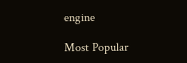engine

Most Popular